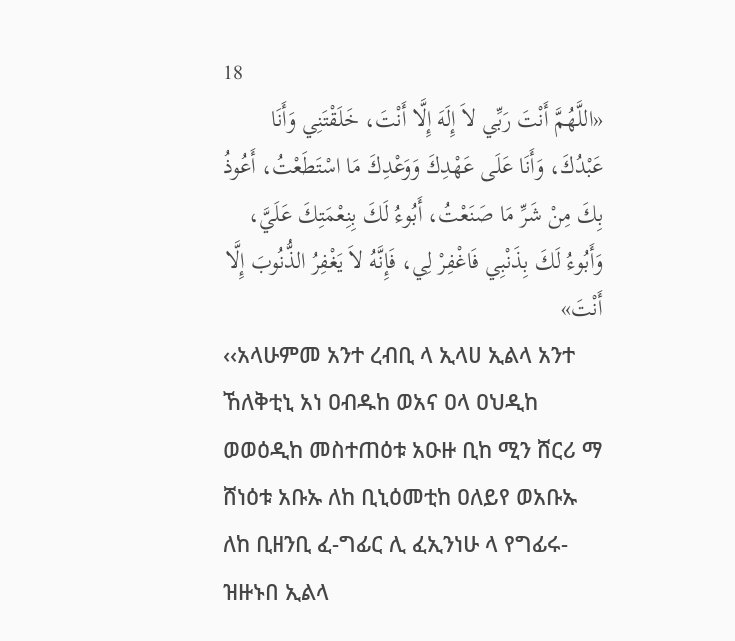18
«اللَّهُمَّ أَنْتَ رَبِّي لاَ إِلَهَ إِلَّا أَنْتَ، خَلَقْتَنِي وَأَنَا عَبْدُكَ، وَأَنَا عَلَى عَهْدِكَ وَوَعْدِكَ مَا اسْتَطَعْتُ، أَعُوذُ بِكَ مِنْ شَرِّ مَا صَنَعْتُ، أَبُوءُ لَكَ بِنِعْمَتِكَ عَلَيَّ، وَأَبُوءُ لَكَ بِذَنْبِي فَاغْفِرْ لِي، فَإِنَّهُ لاَ يَغْفِرُ الذُّنُوبَ إِلَّا أَنْتَ»
‹‹አላሁምመ አንተ ረብቢ ላ ኢላሀ ኢልላ አንተ ኸለቅቲኒ አነ ዐብዱከ ወአና ዐላ ዐህዲከ ወወዕዲከ መስተጠዕቱ አዑዙ ቢከ ሚን ሸርሪ ማ ሸነዕቱ አቡኡ ለከ ቢኒዕመቲከ ዐለይየ ወአቡኡ ለከ ቢዘንቢ ፈ-ግፊር ሊ ፈኢንነሁ ላ የግፊሩ-ዝዙኑበ ኢልላ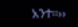አንተ፡፡››